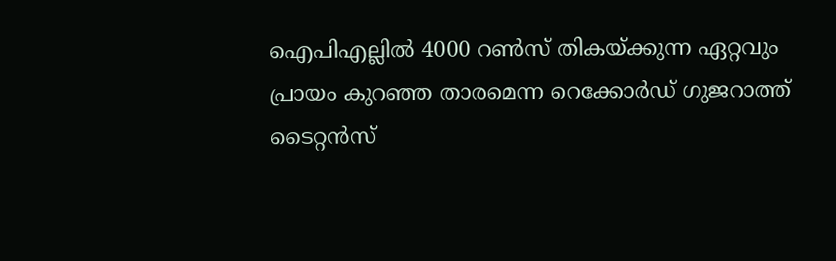ഐപിഎല്ലില്‍ 4000 റണ്‍സ് തികയ്ക്കുന്ന ഏറ്റവും പ്രായം കുറഞ്ഞ താരമെന്ന റെക്കോര്‍ഡ് ഗുജറാത്ത് ടൈറ്റന്‍സ്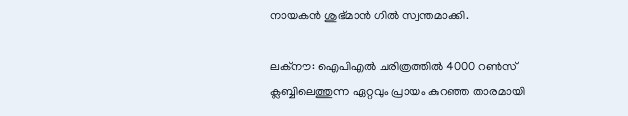നായകന്‍ ശുഭ്മാന്‍ ഗില്‍ സ്വന്തമാക്കി.

ലക്‌നൗ: ഐപിഎല്‍ ചരിത്രത്തില്‍ 4000 റണ്‍സ് ക്ലബ്ബിലെത്തുന്ന ഏറ്റവും പ്രായം കുറഞ്ഞ താരമായി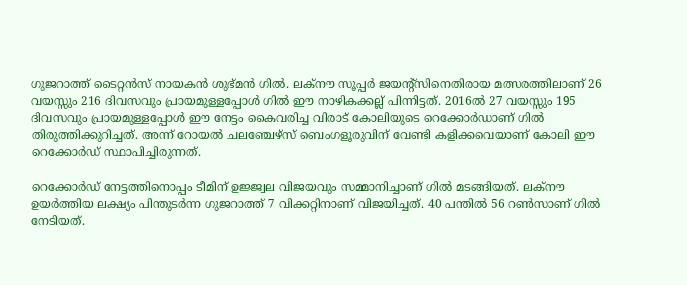ഗുജറാത്ത് ടൈറ്റന്‍സ് നായകന്‍ ശുഭ്മന്‍ ഗില്‍. ലക്നൗ സൂപ്പര്‍ ജയന്റ്സിനെതിരായ മത്സരത്തിലാണ് 26 വയസ്സും 216 ദിവസവും പ്രായമുള്ളപ്പോള്‍ ഗില്‍ ഈ നാഴികക്കല്ല് പിന്നിട്ടത്. 2016ല്‍ 27 വയസ്സും 195 ദിവസവും പ്രായമുള്ളപ്പോള്‍ ഈ നേട്ടം കൈവരിച്ച വിരാട് കോലിയുടെ റെക്കോര്‍ഡാണ് ഗില്‍ തിരുത്തിക്കുറിച്ചത്. അന്ന് റോയല്‍ ചലഞ്ചേഴ്സ് ബെംഗളൂരുവിന് വേണ്ടി കളിക്കവെയാണ് കോലി ഈ റെക്കോര്‍ഡ് സ്ഥാപിച്ചിരുന്നത്.

റെക്കോര്‍ഡ് നേട്ടത്തിനൊപ്പം ടീമിന് ഉജ്ജ്വല വിജയവും സമ്മാനിച്ചാണ് ഗില്‍ മടങ്ങിയത്. ലക്നൗ ഉയര്‍ത്തിയ ലക്ഷ്യം പിന്തുടര്‍ന്ന ഗുജറാത്ത് 7 വിക്കറ്റിനാണ് വിജയിച്ചത്. 40 പന്തില്‍ 56 റണ്‍സാണ് ഗില്‍ നേടിയത്.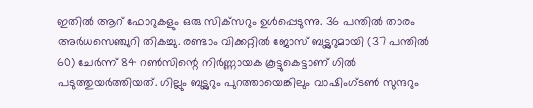ഇതില്‍ ആറ് ഫോറുകളും ഒരു സിക്‌സറും ഉള്‍പ്പെടുന്നു. 36 പന്തില്‍ താരം അര്‍ധസെഞ്ചുറി തികച്ചു. രണ്ടാം വിക്കറ്റില്‍ ജോസ് ബട്ട്ലറുമായി (37 പന്തില്‍ 60) ചേര്‍ന്ന് 84 റണ്‍സിന്റെ നിര്‍ണ്ണായക കൂട്ടുകെട്ടാണ് ഗില്‍ പടുത്തുയര്‍ത്തിയത്. ഗില്ലും ബട്ട്ലറും പുറത്തായെങ്കിലും വാഷിംഗ്ടണ്‍ സുന്ദറും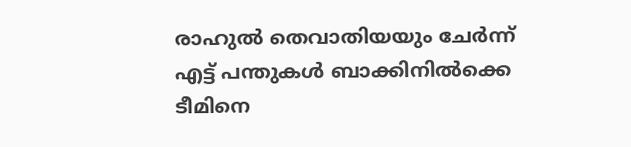രാഹുല്‍ തെവാതിയയും ചേര്‍ന്ന് എട്ട് പന്തുകള്‍ ബാക്കിനില്‍ക്കെ ടീമിനെ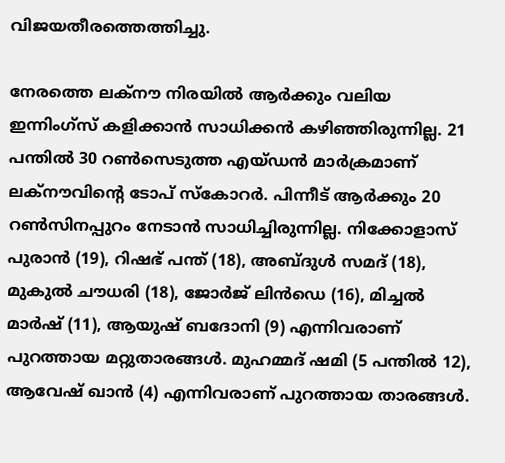വിജയതീരത്തെത്തിച്ചു.

നേരത്തെ ലക്നൗ നിരയില്‍ ആര്‍ക്കും വലിയ ഇന്നിംഗ്സ് കളിക്കാന്‍ സാധിക്കന്‍ കഴിഞ്ഞിരുന്നില്ല. 21 പന്തില്‍ 30 റണ്‍സെടുത്ത എയ്ഡന്‍ മാര്‍ക്രമാണ് ലക്നൗവിന്റെ ടോപ് സ്‌കോറര്‍. പിന്നീട് ആര്‍ക്കും 20 റണ്‍സിനപ്പുറം നേടാന്‍ സാധിച്ചിരുന്നില്ല. നിക്കോളാസ് പുരാന്‍ (19), റിഷഭ് പന്ത് (18), അബ്ദുള്‍ സമദ് (18), മുകുല്‍ ചൗധരി (18), ജോര്‍ജ് ലിന്‍ഡെ (16), മിച്ചല്‍ മാര്‍ഷ് (11), ആയുഷ് ബദോനി (9) എന്നിവരാണ് പുറത്തായ മറ്റുതാരങ്ങള്‍. മുഹമ്മദ് ഷമി (5 പന്തില്‍ 12), ആവേഷ് ഖാന്‍ (4) എന്നിവരാണ് പുറത്തായ താരങ്ങള്‍.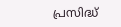പ്രസിദ്ധ്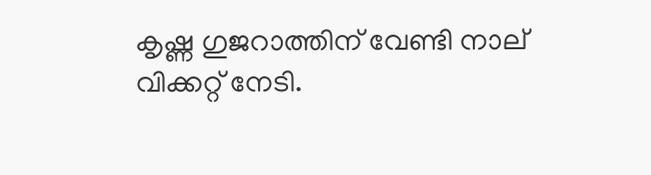കൃഷ്ണ ഗുജറാത്തിന് വേണ്ടി നാല് വിക്കറ്റ് നേടി.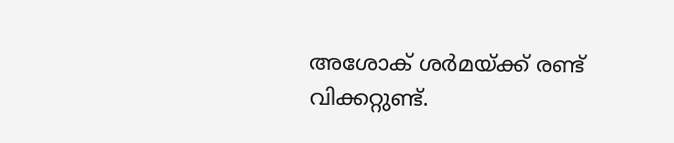അശോക് ശര്‍മയ്ക്ക് രണ്ട് വിക്കറ്റുണ്ട്.